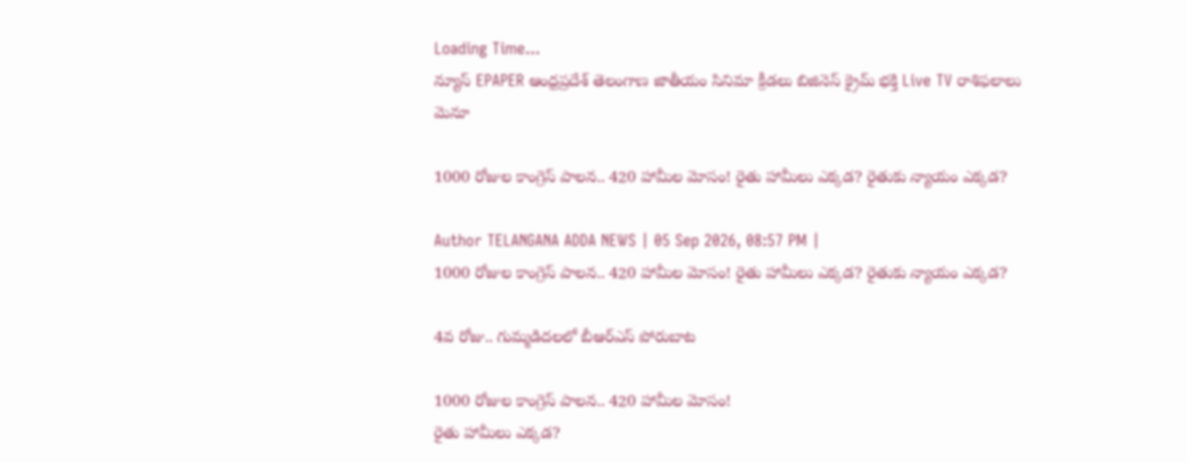Loading Time...
న్యూస్ EPAPER ఆంధ్రప్రదేశ్ తెలంగాణ జాతీయం సినిమా క్రీడలు బిజినెస్ క్రైమ్ భక్తి Live TV రాశిఫలాలు
మెనూ

1000 రోజుల కాంగ్రెస్ పాలన.. 420 హామీల మోసం! రైతు హామీలు ఎక్కడ? రైతుకు న్యాయం ఎక్కడ?

Author TELANGANA ADDA NEWS | 05 Sep 2026, 08:57 PM |
1000 రోజుల కాంగ్రెస్ పాలన.. 420 హామీల మోసం! రైతు హామీలు ఎక్కడ? రైతుకు న్యాయం ఎక్కడ?

4వ రోజు.. గుమ్మడిదలలో బీఆర్ఎస్ పోరుబాట

1000 రోజుల కాంగ్రెస్ పాలన.. 420 హామీల మోసం!
రైతు హామీలు ఎక్కడ?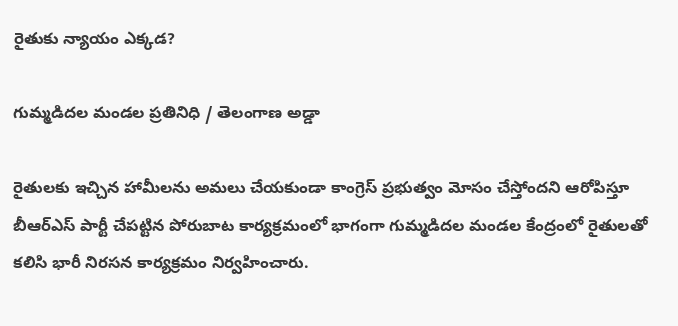రైతుకు న్యాయం ఎక్కడ?

గుమ్మడిదల మండల ప్రతినిధి / తెలంగాణ అడ్డా

రైతులకు ఇచ్చిన హామీలను అమలు చేయకుండా కాంగ్రెస్ ప్రభుత్వం మోసం చేస్తోందని ఆరోపిస్తూ బీఆర్ఎస్ పార్టీ చేపట్టిన పోరుబాట కార్యక్రమంలో భాగంగా గుమ్మడిదల మండల కేంద్రంలో రైతులతో కలిసి భారీ నిరసన కార్యక్రమం నిర్వహించారు.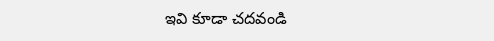ఇవి కూడా చదవండి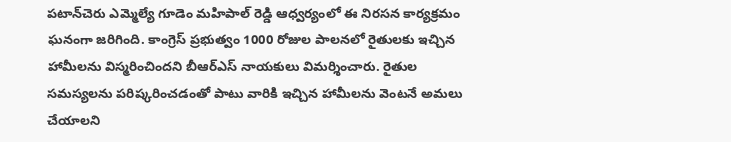పటాన్‌చెరు ఎమ్మెల్యే గూడెం మహిపాల్ రెడ్డి ఆధ్వర్యంలో ఈ నిరసన కార్యక్రమం ఘనంగా జరిగింది. కాంగ్రెస్ ప్రభుత్వం 1000 రోజుల పాలనలో రైతులకు ఇచ్చిన హామీలను విస్మరించిందని బీఆర్ఎస్ నాయకులు విమర్శించారు. రైతుల సమస్యలను పరిష్కరించడంతో పాటు వారికి ఇచ్చిన హామీలను వెంటనే అమలు చేయాలని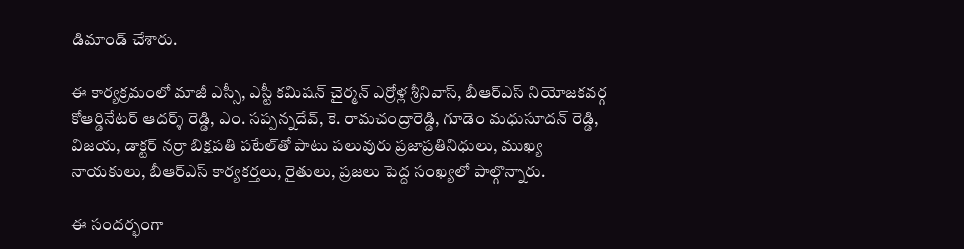డిమాండ్ చేశారు.

ఈ కార్యక్రమంలో మాజీ ఎస్సీ, ఎస్టీ కమిషన్ చైర్మన్ ఎర్రోళ్ల శ్రీనివాస్, బీఆర్ఎస్ నియోజకవర్గ కోఆర్డినేటర్ ఆదర్శ్ రెడ్డి, ఎం. సప్పన్నదేవ్, కె. రామచంద్రారెడ్డి, గూడెం మధుసూదన్ రెడ్డి, విజయ, డాక్టర్ నర్రా బిక్షపతి పటేల్‌తో పాటు పలువురు ప్రజాప్రతినిధులు, ముఖ్య నాయకులు, బీఆర్ఎస్ కార్యకర్తలు, రైతులు, ప్రజలు పెద్ద సంఖ్యలో పాల్గొన్నారు.

ఈ సందర్భంగా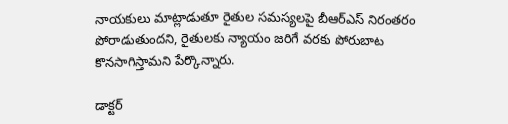నాయకులు మాట్లాడుతూ రైతుల సమస్యలపై బీఆర్ఎస్ నిరంతరం పోరాడుతుందని, రైతులకు న్యాయం జరిగే వరకు పోరుబాట కొనసాగిస్తామని పేర్కొన్నారు.

డాక్టర్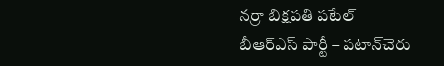నర్రా బిక్షపతి పటేల్
బీఆర్ఎస్ పార్టీ – పటాన్‌చెరు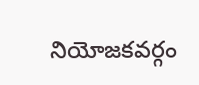నియోజకవర్గం